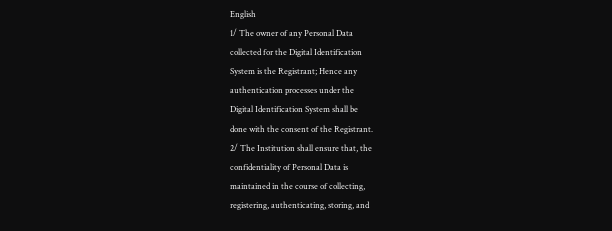English
1/ The owner of any Personal Data
collected for the Digital Identification
System is the Registrant; Hence any
authentication processes under the
Digital Identification System shall be
done with the consent of the Registrant.
2/ The Institution shall ensure that, the
confidentiality of Personal Data is
maintained in the course of collecting,
registering, authenticating, storing, and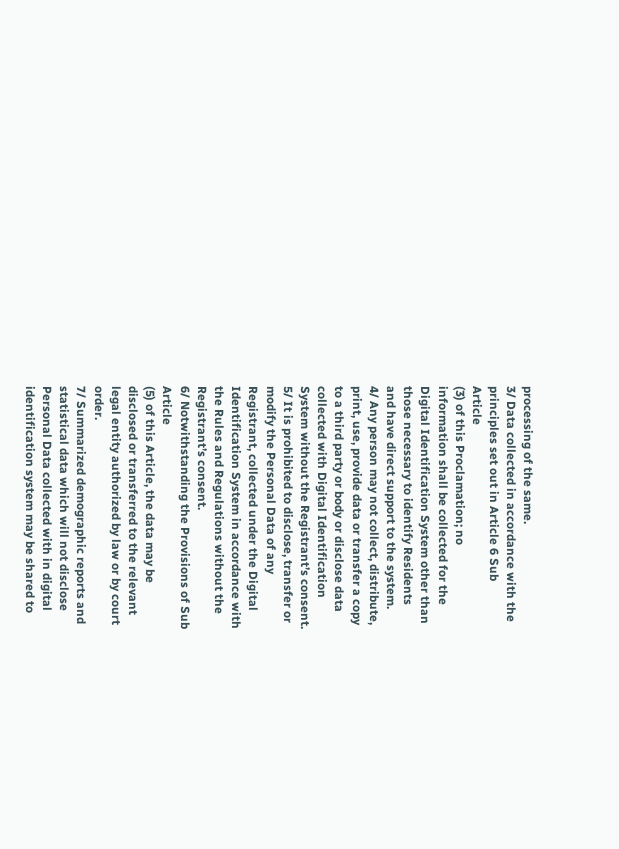processing of the same.
3/ Data collected in accordance with the
principles set out in Article 6 Sub
Article
(3) of this Proclamation; no
information shall be collected for the
Digital Identification System other than
those necessary to identify Residents
and have direct support to the system.
4/ Any person may not collect, distribute,
print, use, provide data or transfer a copy
to a third party or body or disclose data
collected with Digital Identification
System without the Registrant’s consent.
5/ It is prohibited to disclose, transfer or
modify the Personal Data of any
Registrant, collected under the Digital
Identification System in accordance with
the Rules and Regulations without the
Registrant’s consent.
6/ Notwithstanding the Provisions of Sub
Article
(5) of this Article, the data may be
disclosed or transferred to the relevant
legal entity authorized by law or by court
order.
7/ Summarized demographic reports and
statistical data which will not disclose
Personal Data collected with in digital
identification system may be shared to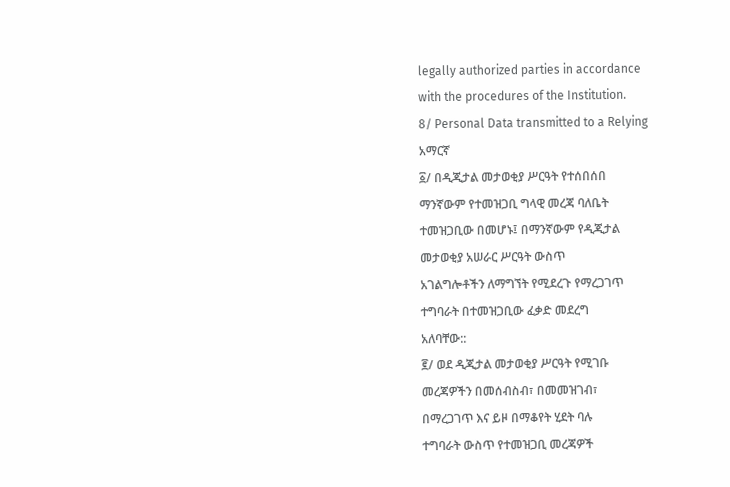legally authorized parties in accordance
with the procedures of the Institution.
8/ Personal Data transmitted to a Relying
አማርኛ
፩/ በዲጂታል መታወቂያ ሥርዓት የተሰበሰበ
ማንኛውም የተመዝጋቢ ግላዊ መረጃ ባለቤት
ተመዝጋቢው በመሆኑ፤ በማንኛውም የዲጂታል
መታወቂያ አሠራር ሥርዓት ውስጥ
አገልግሎቶችን ለማግኘት የሚደረጉ የማረጋገጥ
ተግባራት በተመዝጋቢው ፈቃድ መደረግ
አለባቸው::
፪/ ወደ ዲጂታል መታወቂያ ሥርዓት የሚገቡ
መረጃዎችን በመሰብስብ፣ በመመዝገብ፣
በማረጋገጥ እና ይዞ በማቆየት ሂደት ባሉ
ተግባራት ውስጥ የተመዝጋቢ መረጃዎች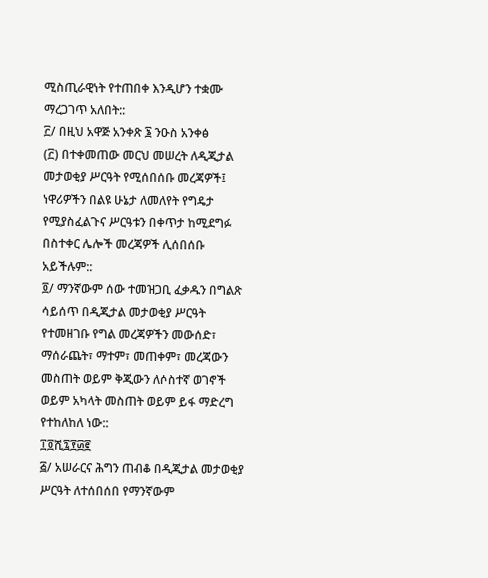ሚስጢራዊነት የተጠበቀ እንዲሆን ተቋሙ
ማረጋገጥ አለበት::
፫/ በዚህ አዋጅ አንቀጽ ፮ ንዑስ አንቀፅ
(፫) በተቀመጠው መርህ መሠረት ለዲጂታል
መታወቂያ ሥርዓት የሚሰበሰቡ መረጃዎች፤
ነዋሪዎችን በልዩ ሁኔታ ለመለየት የግዴታ
የሚያስፈልጉና ሥርዓቱን በቀጥታ ከሚደግፉ
በስተቀር ሌሎች መረጃዎች ሊሰበሰቡ
አይችሉም::
፬/ ማንኛውም ሰው ተመዝጋቢ ፈቃዱን በግልጽ
ሳይሰጥ በዲጂታል መታወቂያ ሥርዓት
የተመዘገቡ የግል መረጃዎችን መውሰድ፣
ማሰራጨት፣ ማተም፣ መጠቀም፣ መረጃውን
መስጠት ወይም ቅጂውን ለሶስተኛ ወገኖች
ወይም አካላት መስጠት ወይም ይፋ ማድረግ
የተከለከለ ነው::
፲፬ሺ፯፻፴፪
፭/ አሠራርና ሕግን ጠብቆ በዲጂታል መታወቂያ
ሥርዓት ለተሰበሰበ የማንኛውም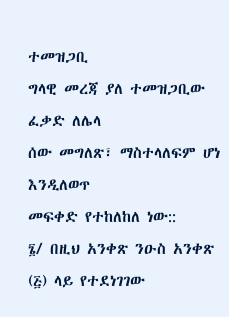ተመዝጋቢ
ግላዊ መረጃ ያለ ተመዝጋቢው ፈቃድ ለሌላ
ሰው መግለጽ፣ ማስተላለፍም ሆነ እንዲለወጥ
መፍቀድ የተከለከለ ነው::
፮/ በዚህ አንቀጽ ንዑስ አንቀጽ
(፭) ላይ የተደነገገው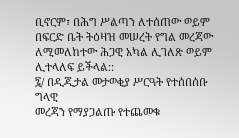ቢኖርም፣ በሕግ ሥልጣን ለተሰጠው ወይም
በፍርድ ቤት ትዕዛዝ መሠረት የግል መረጃው
ለሚመለከተው ሕጋዊ አካል ሊገለጽ ወይም
ሊተላለፍ ይችላል::
፯/ በዲጂታል መታወቂያ ሥርዓት የተሰበሰቡ ግላዊ
መረጃን የማያጋልጡ የተጨመቁ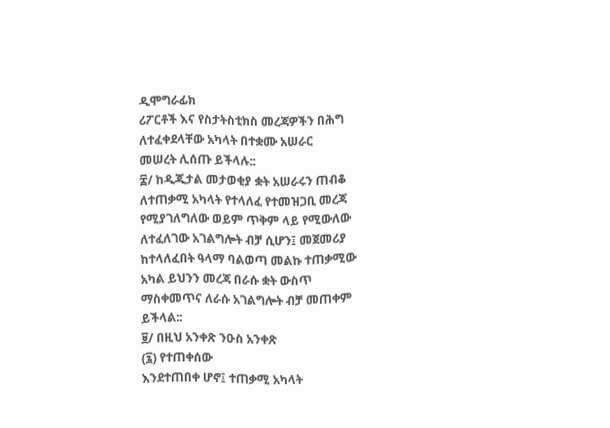ዲሞግራፊክ
ሪፖርቶች እና የስታትስቲክስ መረጃዎችን በሕግ
ለተፈቀደላቸው አካላት በተቋሙ አሠራር
መሠረት ሊሰጡ ይችላሉ::
፰/ ከዲጂታል መታወቂያ ቋት አሠራሩን ጠብቆ
ለተጠቃሚ አካላት የተላለፈ የተመዝጋቢ መረጃ
የሚያገለግለው ወይም ጥቅም ላይ የሚውለው
ለተፈለገው አገልግሎት ብቻ ሲሆን፤ መጀመሪያ
ከተላለፈበት ዓላማ ባልወጣ መልኩ ተጠቃሚው
አካል ይህንን መረጃ በራሱ ቋት ውስጥ
ማስቀመጥና ለራሱ አገልግሎት ብቻ መጠቀም
ይችላል::
፱/ በዚህ አንቀጽ ንዑስ አንቀጽ
(፯) የተጠቀሰው
እንደተጠበቀ ሆኖ፤ ተጠቃሚ አካላት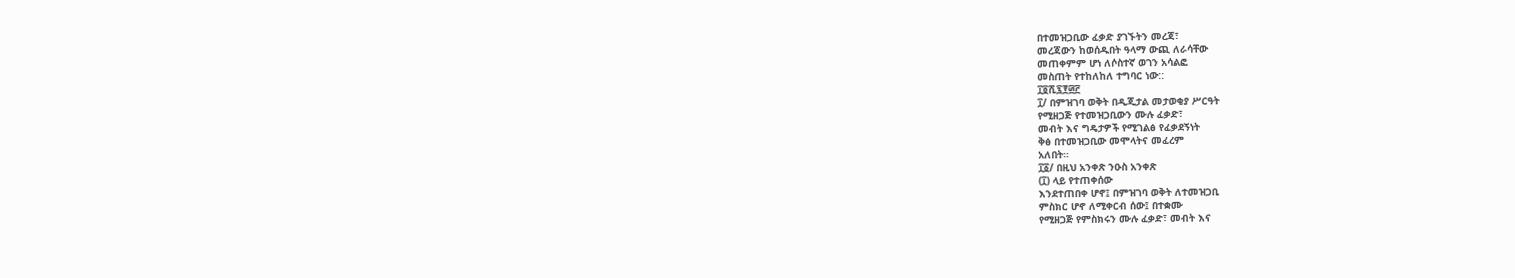በተመዝጋቢው ፈቃድ ያገኙትን መረጃ፣
መረጃውን ከወሰዱበት ዓላማ ውጪ ለራሳቸው
መጠቀምም ሆነ ለሶስተኛ ወገን አሳልፎ
መስጠት የተከለከለ ተግባር ነው::
፲፬ሺ፯፻፴፫
፲/ በምዝገባ ወቅት በዲጂታል መታወቂያ ሥርዓት
የሚዘጋጅ የተመዝጋቢውን ሙሉ ፈቃድ፣
መብት እና ግዴታዎች የሚገልፅ የፈቃደኝነት
ቅፅ በተመዝጋቢው መሞላትና መፈረም
አለበት።
፲፩/ በዚህ አንቀጽ ንዑስ አንቀጽ
(፲) ላይ የተጠቀሰው
እንደተጠበቀ ሆኖ፤ በምዝገባ ወቅት ለተመዝጋቢ
ምስክር ሆኖ ለሚቀርብ ሰው፤ በተቋሙ
የሚዘጋጅ የምስክሩን ሙሉ ፈቃድ፣ መብት እና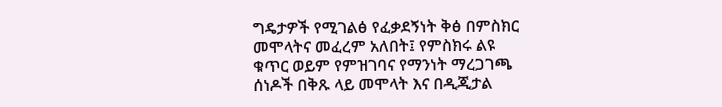ግዴታዎች የሚገልፅ የፈቃደኝነት ቅፅ በምስክር
መሞላትና መፈረም አለበት፤ የምስክሩ ልዩ
ቁጥር ወይም የምዝገባና የማንነት ማረጋገጫ
ሰነዶች በቅጹ ላይ መሞላት እና በዲጂታል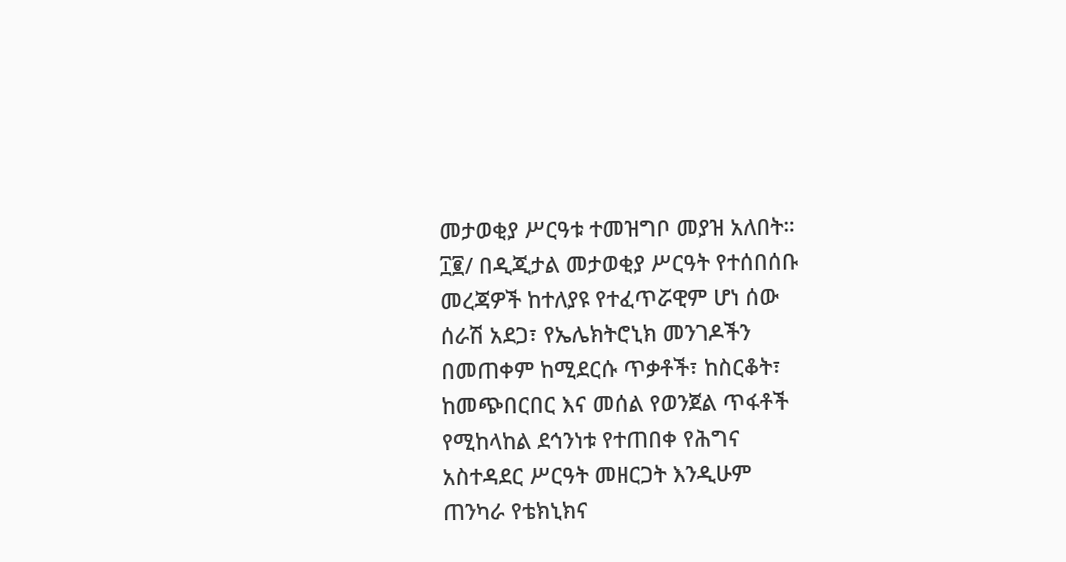መታወቂያ ሥርዓቱ ተመዝግቦ መያዝ አለበት።
፲፪/ በዲጂታል መታወቂያ ሥርዓት የተሰበሰቡ
መረጃዎች ከተለያዩ የተፈጥሯዊም ሆነ ሰው
ሰራሽ አደጋ፣ የኤሌክትሮኒክ መንገዶችን
በመጠቀም ከሚደርሱ ጥቃቶች፣ ከስርቆት፣
ከመጭበርበር እና መሰል የወንጀል ጥፋቶች
የሚከላከል ደኅንነቱ የተጠበቀ የሕግና
አስተዳደር ሥርዓት መዘርጋት እንዲሁም
ጠንካራ የቴክኒክና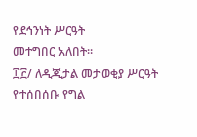የደኅንነት ሥርዓት
መተግበር አለበት።
፲፫/ ለዲጂታል መታወቂያ ሥርዓት የተሰበሰቡ የግል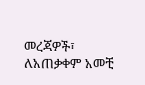መረጃዎች፣ ለአጠቃቀም አመቺ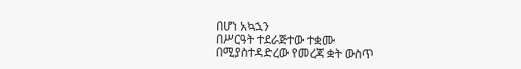በሆነ አኳኋን
በሥርዓት ተደራጅተው ተቋሙ
በሚያስተዳድረው የመረጃ ቋት ውስጥ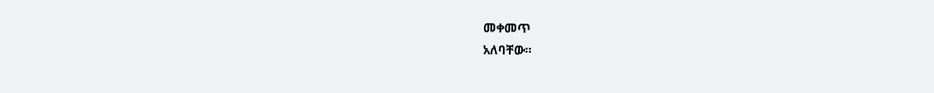መቀመጥ
አለባቸው።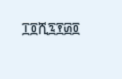፲፬ሺ፯፻፴፬